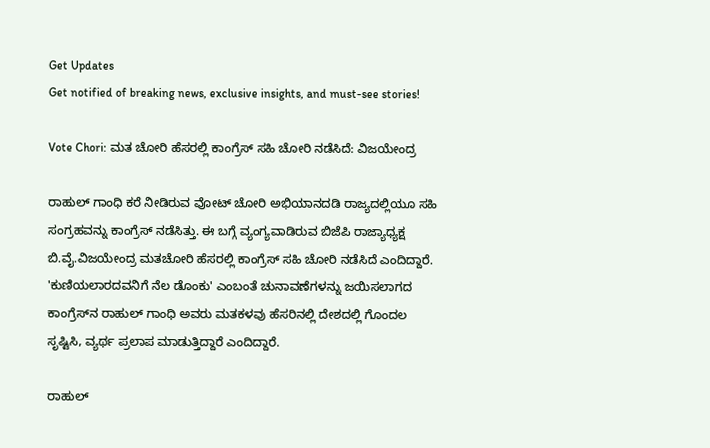Get Updates
Get notified of breaking news, exclusive insights, and must-see stories!

Vote Chori: ಮತ ಚೋರಿ ಹೆಸರಲ್ಲಿ ಕಾಂಗ್ರೆಸ್ ಸಹಿ ಚೋರಿ ನಡೆಸಿದೆ: ವಿಜಯೇಂದ್ರ

ರಾಹುಲ್‌ ಗಾಂಧಿ ಕರೆ ನೀಡಿರುವ ವೋಟ್‌ ಚೋರಿ ಅಭಿಯಾನದಡಿ ರಾಜ್ಯದಲ್ಲಿಯೂ ಸಹಿ ಸಂಗ್ರಹವನ್ನು ಕಾಂಗ್ರೆಸ್‌ ನಡೆಸಿತ್ತು. ಈ ಬಗ್ಗೆ ವ್ಯಂಗ್ಯವಾಡಿರುವ ಬಿಜೆಪಿ ರಾಜ್ಯಾಧ್ಯಕ್ಷ ಬಿ.ವೈ.ವಿಜಯೇಂದ್ರ ಮತಚೋರಿ ಹೆಸರಲ್ಲಿ ಕಾಂಗ್ರೆಸ್ ಸಹಿ ಚೋರಿ ನಡೆಸಿದೆ ಎಂದಿದ್ದಾರೆ. 'ಕುಣಿಯಲಾರದವನಿಗೆ ನೆಲ ಡೊಂಕು' ಎಂಬಂತೆ ಚುನಾವಣೆಗಳನ್ನು ಜಯಿಸಲಾಗದ ಕಾಂಗ್ರೆಸ್‌ನ ರಾಹುಲ್‌ ಗಾಂಧಿ ಅವರು ಮತಕಳವು ಹೆಸರಿನಲ್ಲಿ ದೇಶದಲ್ಲಿ ಗೊಂದಲ ಸೃಷ್ಟಿಸಿ, ವ್ಯರ್ಥ ಪ್ರಲಾಪ ಮಾಡುತ್ತಿದ್ದಾರೆ ಎಂದಿದ್ದಾರೆ.

ರಾಹುಲ್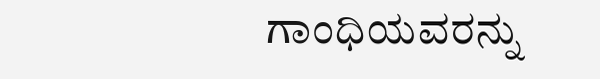ಗಾಂಧಿಯವರನ್ನು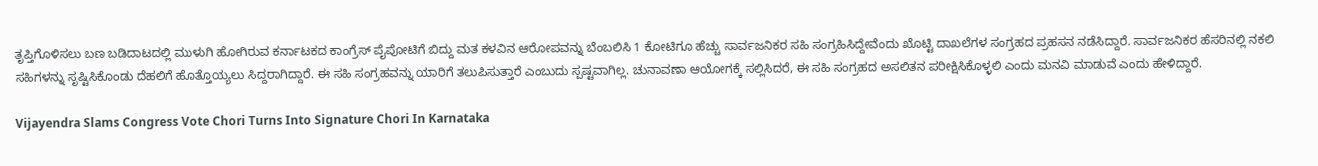ತೃಪ್ತಿಗೊಳಿಸಲು ಬಣ ಬಡಿದಾಟದಲ್ಲಿ ಮುಳುಗಿ ಹೋಗಿರುವ ಕರ್ನಾಟಕದ ಕಾಂಗ್ರೆಸ್‌ ಪೈಪೋಟಿಗೆ ಬಿದ್ದು ಮತ ಕಳವಿನ ಆರೋಪವನ್ನು ಬೆಂಬಲಿಸಿ 1 ಕೋಟಿಗೂ ಹೆಚ್ಚು ಸಾರ್ವಜನಿಕರ ಸಹಿ ಸಂಗ್ರಹಿಸಿದ್ದೇವೆಂದು ಖೊಟ್ಟಿ ದಾಖಲೆಗಳ ಸಂಗ್ರಹದ ಪ್ರಹಸನ ನಡೆಸಿದ್ದಾರೆ. ಸಾರ್ವಜನಿಕರ ಹೆಸರಿನಲ್ಲಿ ನಕಲಿ ಸಹಿಗಳನ್ನು ಸೃಷ್ಟಿಸಿಕೊಂಡು ದೆಹಲಿಗೆ ಹೊತ್ತೊಯ್ಯಲು ಸಿದ್ದರಾಗಿದ್ದಾರೆ. ಈ ಸಹಿ ಸಂಗ್ರಹವನ್ನು ಯಾರಿಗೆ ತಲುಪಿಸುತ್ತಾರೆ ಎಂಬುದು ಸ್ಪಷ್ಟವಾಗಿಲ್ಲ. ಚುನಾವಣಾ ಆಯೋಗಕ್ಕೆ ಸಲ್ಲಿಸಿದರೆ, ಈ ಸಹಿ ಸಂಗ್ರಹದ ಅಸಲಿತನ ಪರೀಕ್ಷಿಸಿಕೊಳ್ಳಲಿ ಎಂದು ಮನವಿ ಮಾಡುವೆ ಎಂದು ಹೇಳಿದ್ದಾರೆ.

Vijayendra Slams Congress Vote Chori Turns Into Signature Chori In Karnataka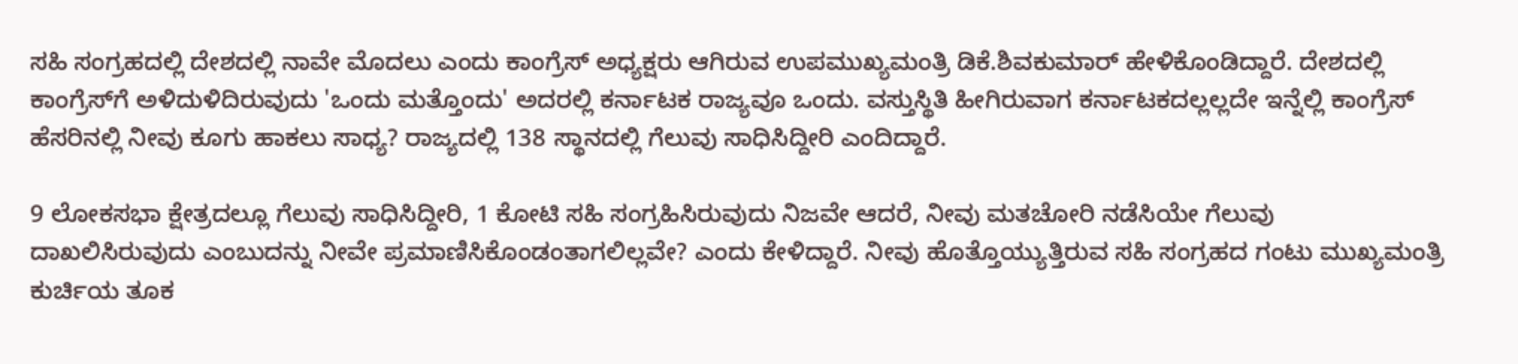ಸಹಿ ಸಂಗ್ರಹದಲ್ಲಿ ದೇಶದಲ್ಲಿ ನಾವೇ ಮೊದಲು ಎಂದು ಕಾಂಗ್ರೆಸ್ ಅಧ್ಯಕ್ಷರು ಆಗಿರುವ ಉಪಮುಖ್ಯಮಂತ್ರಿ ಡಿಕೆ.ಶಿವಕುಮಾರ್‌ ಹೇಳಿಕೊಂಡಿದ್ದಾರೆ. ದೇಶದಲ್ಲಿ ಕಾಂಗ್ರೆಸ್‌ಗೆ ಅಳಿದುಳಿದಿರುವುದು 'ಒಂದು ಮತ್ತೊಂದು' ಅದರಲ್ಲಿ ಕರ್ನಾಟಕ ರಾಜ್ಯವೂ ಒಂದು. ವಸ್ತುಸ್ಥಿತಿ ಹೀಗಿರುವಾಗ ಕರ್ನಾಟಕದಲ್ಲಲ್ಲದೇ ಇನ್ನೆಲ್ಲಿ ಕಾಂಗ್ರೆಸ್ ಹೆಸರಿನಲ್ಲಿ ನೀವು ಕೂಗು ಹಾಕಲು ಸಾಧ್ಯ? ರಾಜ್ಯದಲ್ಲಿ 138 ಸ್ಥಾನದಲ್ಲಿ ಗೆಲುವು ಸಾಧಿಸಿದ್ದೀರಿ ಎಂದಿದ್ದಾರೆ.

9 ಲೋಕಸಭಾ ಕ್ಷೇತ್ರದಲ್ಲೂ ಗೆಲುವು ಸಾಧಿಸಿದ್ದೀರಿ, 1 ಕೋಟಿ ಸಹಿ ಸಂಗ್ರಹಿಸಿರುವುದು ನಿಜವೇ ಆದರೆ, ನೀವು ಮತಚೋರಿ ನಡೆಸಿಯೇ ಗೆಲುವು ದಾಖಲಿಸಿರುವುದು ಎಂಬುದನ್ನು ನೀವೇ ಪ್ರಮಾಣಿಸಿಕೊಂಡಂತಾಗಲಿಲ್ಲವೇ? ಎಂದು ಕೇಳಿದ್ದಾರೆ. ನೀವು ಹೊತ್ತೊಯ್ಯುತ್ತಿರುವ ಸಹಿ ಸಂಗ್ರಹದ ಗಂಟು ಮುಖ್ಯಮಂತ್ರಿ ಕುರ್ಚಿಯ ತೂಕ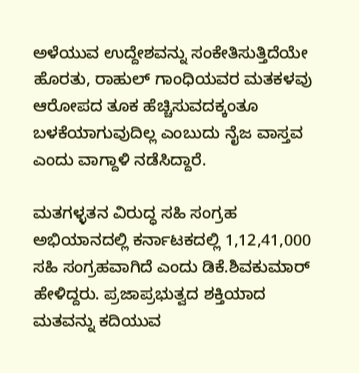ಅಳೆಯುವ ಉದ್ದೇಶವನ್ನು ಸಂಕೇತಿಸುತ್ತಿದೆಯೇ ಹೊರತು, ರಾಹುಲ್ ಗಾಂಧಿಯವರ ಮತಕಳವು ಆರೋಪದ ತೂಕ ಹೆಚ್ಚಿಸುವದಕ್ಕಂತೂ ಬಳಕೆಯಾಗುವುದಿಲ್ಲ ಎಂಬುದು ನೈಜ ವಾಸ್ತವ ಎಂದು ವಾಗ್ದಾಳಿ ನಡೆಸಿದ್ದಾರೆ.

ಮತಗಳ್ಳತನ ವಿರುದ್ಧ ಸಹಿ ಸಂಗ್ರಹ ಅಭಿಯಾನದಲ್ಲಿ ಕರ್ನಾಟಕದಲ್ಲಿ 1,12,41,000 ಸಹಿ ಸಂಗ್ರಹವಾಗಿದೆ ಎಂದು ಡಿಕೆ.ಶಿವಕುಮಾರ್‌ ಹೇಳಿದ್ದರು. ಪ್ರಜಾಪ್ರಭುತ್ವದ ಶಕ್ತಿಯಾದ ಮತವನ್ನು ಕದಿಯುವ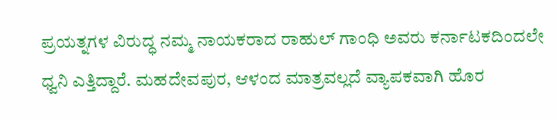ಪ್ರಯತ್ನಗಳ ವಿರುದ್ಧ ನಮ್ಮ ನಾಯಕರಾದ ರಾಹುಲ್ ಗಾಂಧಿ ಅವರು ಕರ್ನಾಟಕದಿಂದಲೇ ಧ್ವನಿ ಎತ್ತಿದ್ದಾರೆ. ಮಹದೇವಪುರ, ಆಳಂದ ಮಾತ್ರವಲ್ಲದೆ ವ್ಯಾಪಕವಾಗಿ ಹೊರ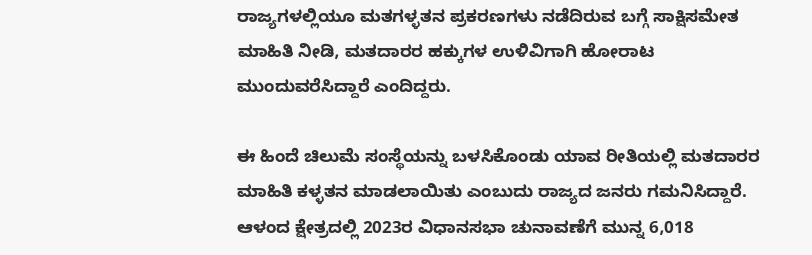ರಾಜ್ಯಗಳಲ್ಲಿಯೂ ಮತಗಳ್ಳತನ ಪ್ರಕರಣಗಳು ನಡೆದಿರುವ ಬಗ್ಗೆ ಸಾಕ್ಷಿಸಮೇತ ಮಾಹಿತಿ ನೀಡಿ, ಮತದಾರರ ಹಕ್ಕುಗಳ ಉಳಿವಿಗಾಗಿ ಹೋರಾಟ ಮುಂದುವರೆಸಿದ್ದಾರೆ ಎಂದಿದ್ದರು.

ಈ ಹಿಂದೆ ಚಿಲುಮೆ ಸಂಸ್ಥೆಯನ್ನು ಬಳಸಿಕೊಂಡು ಯಾವ ರೀತಿಯಲ್ಲಿ ಮತದಾರರ ಮಾಹಿತಿ ಕಳ್ಳತನ ಮಾಡಲಾಯಿತು ಎಂಬುದು ರಾಜ್ಯದ ಜನರು ಗಮನಿಸಿದ್ದಾರೆ. ಆಳಂದ ಕ್ಷೇತ್ರದಲ್ಲಿ 2023ರ ವಿಧಾನಸಭಾ ಚುನಾವಣೆಗೆ ಮುನ್ನ 6,018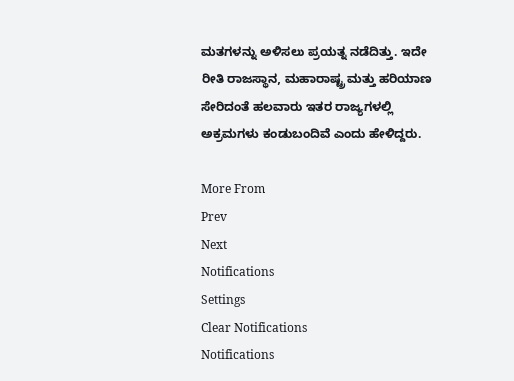ಮತಗಳನ್ನು ಅಳಿಸಲು ಪ್ರಯತ್ನ ನಡೆದಿತ್ತು. ಇದೇ ರೀತಿ ರಾಜಸ್ಥಾನ, ಮಹಾರಾಷ್ಟ್ರ ಮತ್ತು ಹರಿಯಾಣ ಸೇರಿದಂತೆ ಹಲವಾರು ಇತರ ರಾಜ್ಯಗಳಲ್ಲಿ ಅಕ್ರಮಗಳು ಕಂಡುಬಂದಿವೆ ಎಂದು ಹೇಳಿದ್ದರು.

More From
Prev
Next
Notifications
Settings
Clear Notifications
Notifications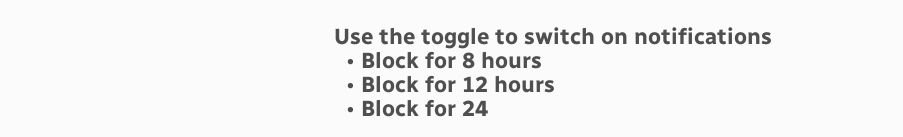Use the toggle to switch on notifications
  • Block for 8 hours
  • Block for 12 hours
  • Block for 24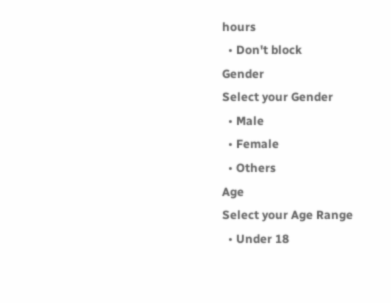hours
  • Don't block
Gender
Select your Gender
  • Male
  • Female
  • Others
Age
Select your Age Range
  • Under 18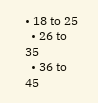• 18 to 25
  • 26 to 35
  • 36 to 45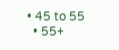• 45 to 55
  • 55+